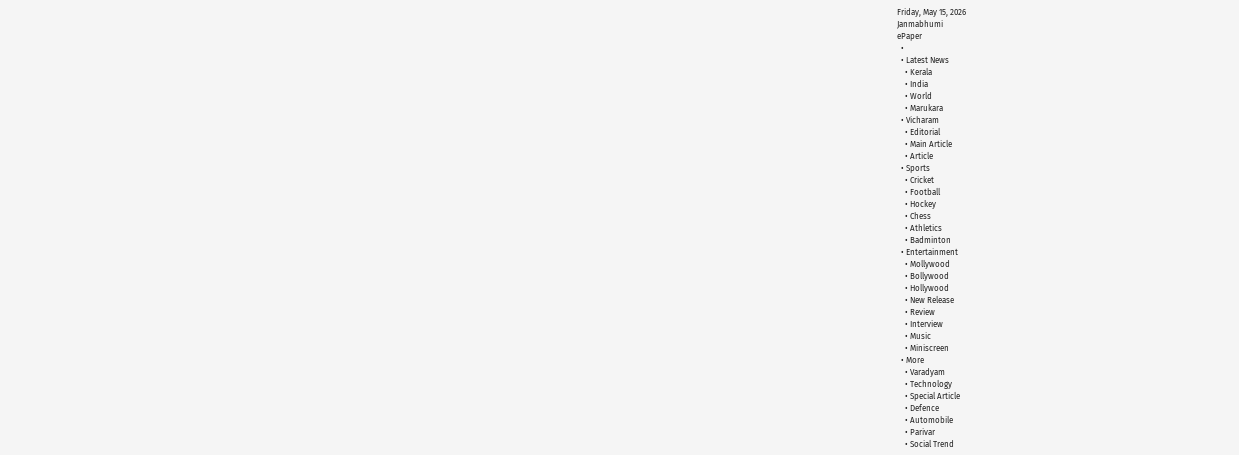Friday, May 15, 2026
Janmabhumi
ePaper
  •
  • Latest News
    • Kerala
    • India
    • World
    • Marukara
  • Vicharam
    • Editorial
    • Main Article
    • Article
  • Sports
    • Cricket
    • Football
    • Hockey
    • Chess
    • Athletics
    • Badminton
  • Entertainment
    • Mollywood
    • Bollywood
    • Hollywood
    • New Release
    • Review
    • Interview
    • Music
    • Miniscreen
  • More
    • Varadyam
    • Technology
    • Special Article
    • Defence
    • Automobile
    • Parivar
    • Social Trend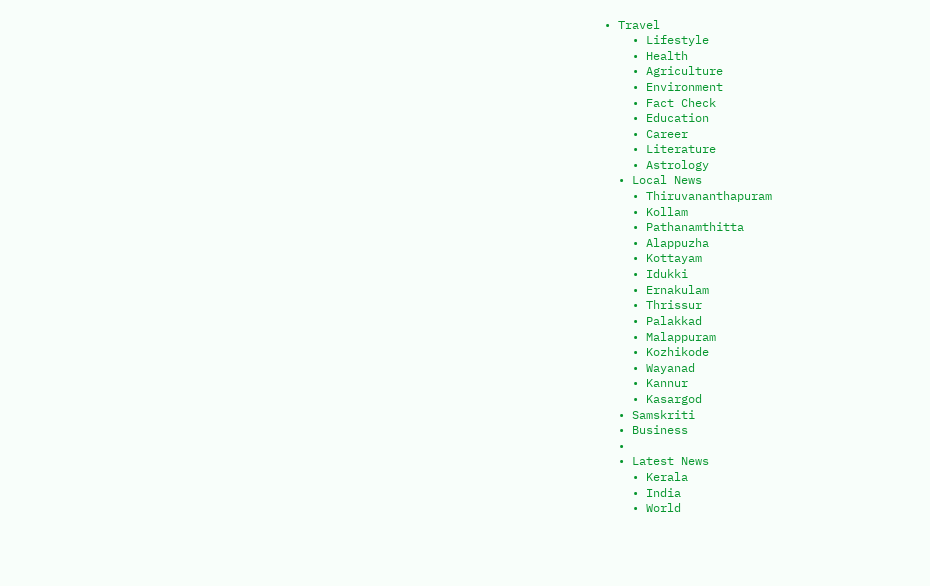• Travel
    • Lifestyle
    • Health
    • Agriculture
    • Environment
    • Fact Check
    • Education
    • Career
    • Literature
    • Astrology
  • Local News
    • Thiruvananthapuram
    • Kollam
    • Pathanamthitta
    • Alappuzha
    • Kottayam
    • Idukki
    • Ernakulam
    • Thrissur
    • Palakkad
    • Malappuram
    • Kozhikode
    • Wayanad
    • Kannur
    • Kasargod
  • Samskriti
  • Business
  •
  • Latest News
    • Kerala
    • India
    • World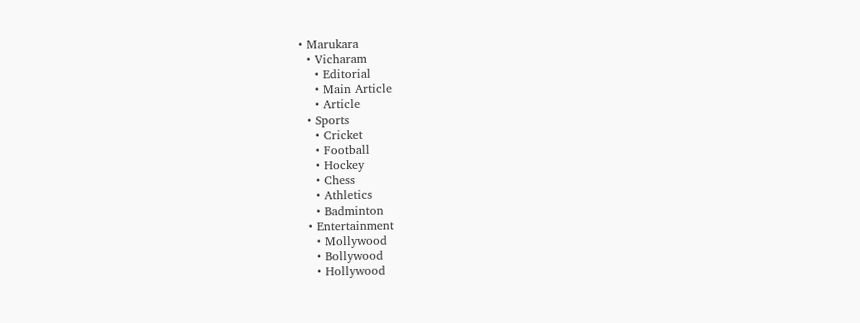• Marukara
  • Vicharam
    • Editorial
    • Main Article
    • Article
  • Sports
    • Cricket
    • Football
    • Hockey
    • Chess
    • Athletics
    • Badminton
  • Entertainment
    • Mollywood
    • Bollywood
    • Hollywood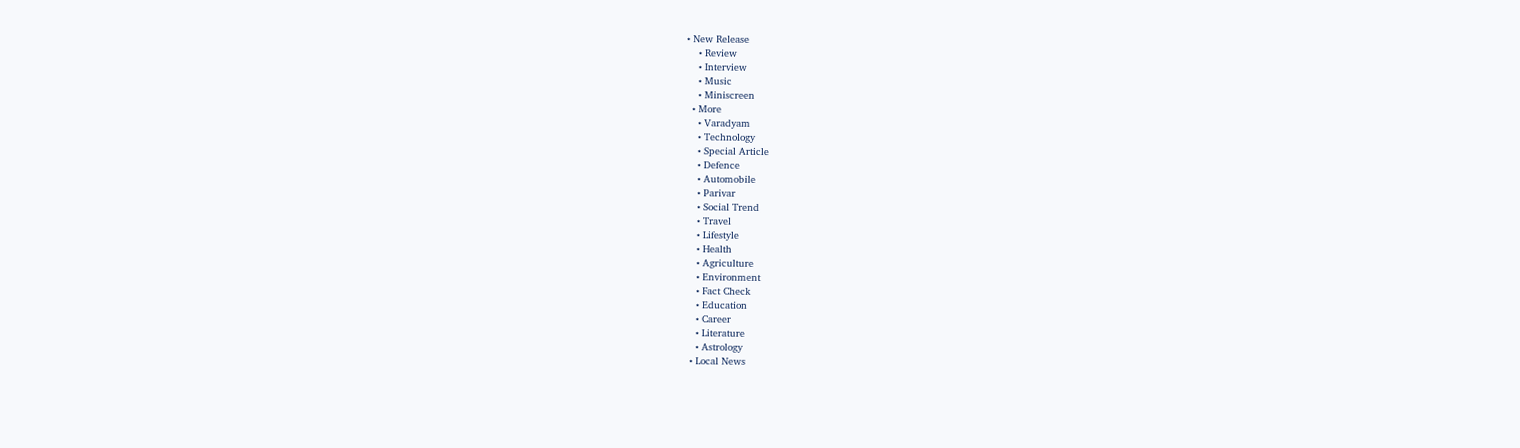• New Release
    • Review
    • Interview
    • Music
    • Miniscreen
  • More
    • Varadyam
    • Technology
    • Special Article
    • Defence
    • Automobile
    • Parivar
    • Social Trend
    • Travel
    • Lifestyle
    • Health
    • Agriculture
    • Environment
    • Fact Check
    • Education
    • Career
    • Literature
    • Astrology
  • Local News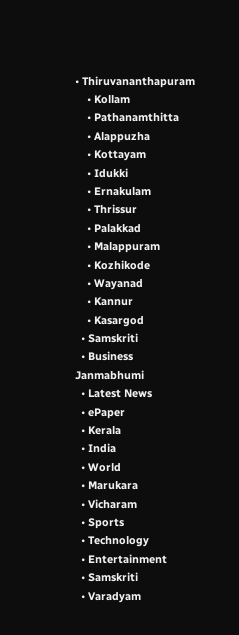• Thiruvananthapuram
    • Kollam
    • Pathanamthitta
    • Alappuzha
    • Kottayam
    • Idukki
    • Ernakulam
    • Thrissur
    • Palakkad
    • Malappuram
    • Kozhikode
    • Wayanad
    • Kannur
    • Kasargod
  • Samskriti
  • Business
Janmabhumi
  • Latest News
  • ePaper
  • Kerala
  • India
  • World
  • Marukara
  • Vicharam
  • Sports
  • Technology
  • Entertainment
  • Samskriti
  • Varadyam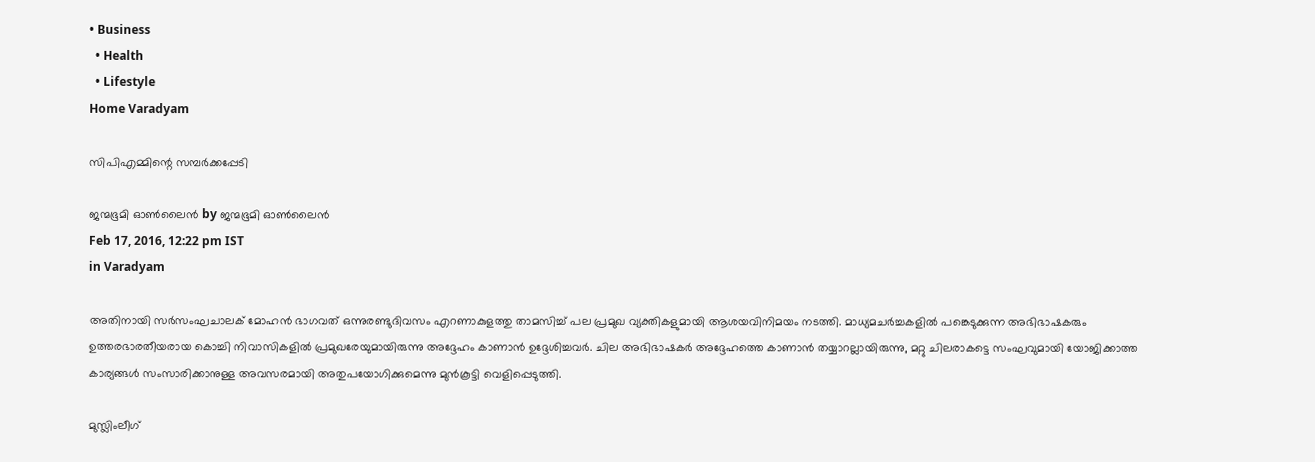• Business
  • Health
  • Lifestyle
Home Varadyam

സിപിഎമ്മിന്റെ സമ്പര്‍ക്കപ്പേടി

ജന്മഭൂമി ഓണ്‍ലൈന്‍ by ജന്മഭൂമി ഓണ്‍ലൈന്‍
Feb 17, 2016, 12:22 pm IST
in Varadyam

അതിനായി സര്‍സംഘചാലക് മോഹന്‍ ഭാഗവത് ഒന്നുരണ്ടുദിവസം എറണാകുളത്തു താമസിച്ച് പല പ്രമുഖ വ്യക്തികളുമായി ആശയവിനിമയം നടത്തി. മാധ്യമചര്‍ച്ചകളില്‍ പങ്കെടുക്കുന്ന അഭിഭാഷകരും ഉത്തരഭാരതീയരായ കൊച്ചി നിവാസികളില്‍ പ്രമുഖരേയുമായിരുന്നു അദ്ദേഹം കാണാന്‍ ഉദ്ദേശിച്ചവര്‍. ചില അഭിഭാഷകര്‍ അദ്ദേഹത്തെ കാണാന്‍ തയ്യാറല്ലായിരുന്നു, മറ്റു ചിലരാകട്ടെ സംഘവുമായി യോജിക്കാത്ത കാര്യങ്ങള്‍ സംസാരിക്കാനുള്ള അവസരമായി അതുപയോഗിക്കുമെന്നു മുന്‍കൂട്ടി വെളിപ്പെടുത്തി.

മുസ്ലിംലീഗ്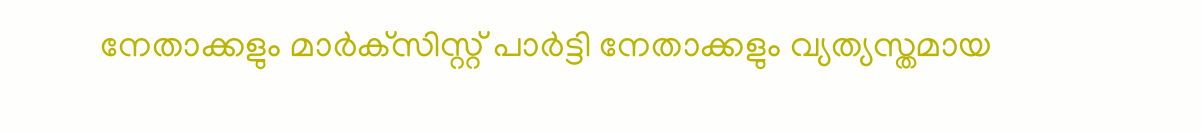നേതാക്കളും മാര്‍ക്‌സിസ്റ്റ് പാര്‍ട്ടി നേതാക്കളും വ്യത്യസ്തമായ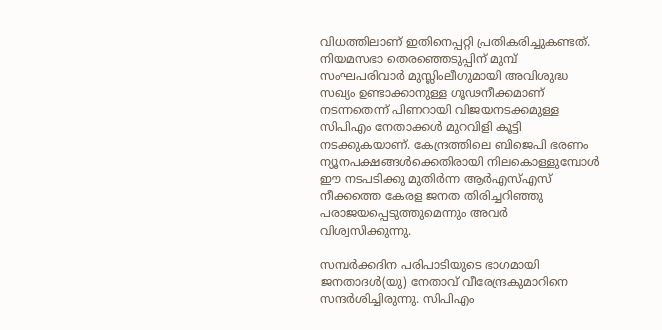വിധത്തിലാണ് ഇതിനെപ്പറ്റി പ്രതികരിച്ചുകണ്ടത്. നിയമസഭാ തെരഞ്ഞെടുപ്പിന് മുമ്പ് സംഘപരിവാര്‍ മുസ്ലിംലീഗുമായി അവിശുദ്ധ സഖ്യം ഉണ്ടാക്കാനുള്ള ഗൂഢനീക്കമാണ് നടന്നതെന്ന് പിണറായി വിജയനടക്കമുള്ള സിപിഎം നേതാക്കള്‍ മുറവിളി കൂട്ടി നടക്കുകയാണ്. കേന്ദ്രത്തിലെ ബിജെപി ഭരണം ന്യൂനപക്ഷങ്ങള്‍ക്കെതിരായി നിലകൊള്ളുമ്പോള്‍ ഈ നടപടിക്കു മുതിര്‍ന്ന ആര്‍എസ്എസ് നീക്കത്തെ കേരള ജനത തിരിച്ചറിഞ്ഞു പരാജയപ്പെടുത്തുമെന്നും അവര്‍ വിശ്വസിക്കുന്നു.

സമ്പര്‍ക്കദിന പരിപാടിയുടെ ഭാഗമായി ജനതാദള്‍(യു) നേതാവ് വീരേന്ദ്രകുമാറിനെ സന്ദര്‍ശിച്ചിരുന്നു. സിപിഎം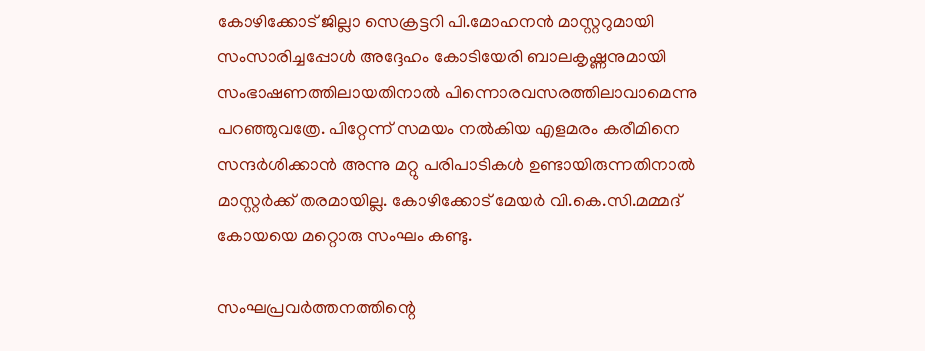കോഴിക്കോട് ജില്ലാ സെക്രട്ടറി പി.മോഹനന്‍ മാസ്റ്ററുമായി സംസാരിച്ചപ്പോള്‍ അദ്ദേഹം കോടിയേരി ബാലകൃഷ്ണനുമായി സംഭാഷണത്തിലായതിനാല്‍ പിന്നൊരവസരത്തിലാവാമെന്നു പറഞ്ഞുവത്രേ. പിറ്റേന്ന് സമയം നല്‍കിയ എളമരം കരീമിനെ സന്ദര്‍ശിക്കാന്‍ അന്നു മറ്റു പരിപാടികള്‍ ഉണ്ടായിരുന്നതിനാല്‍ മാസ്റ്റര്‍ക്ക് തരമായില്ല. കോഴിക്കോട് മേയര്‍ വി.കെ.സി.മമ്മദ് കോയയെ മറ്റൊരു സംഘം കണ്ടു.

സംഘപ്രവര്‍ത്തനത്തിന്റെ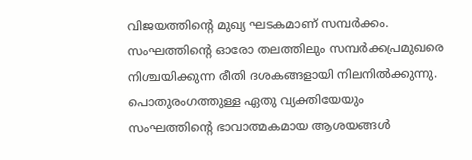വിജയത്തിന്റെ മുഖ്യ ഘടകമാണ് സമ്പര്‍ക്കം. സംഘത്തിന്റെ ഓരോ തലത്തിലും സമ്പര്‍ക്കപ്രമുഖരെ നിശ്ചയിക്കുന്ന രീതി ദശകങ്ങളായി നിലനില്‍ക്കുന്നു. പൊതുരംഗത്തുള്ള ഏതു വ്യക്തിയേയും സംഘത്തിന്റെ ഭാവാത്മകമായ ആശയങ്ങള്‍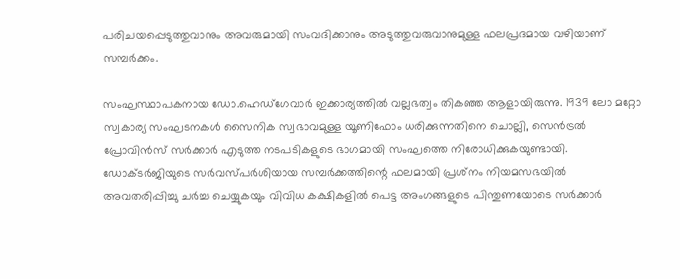പരിചയപ്പെടുത്തുവാനും അവരുമായി സംവദിക്കാനും അടുത്തുവരുവാനുമുള്ള ഫലപ്രദമായ വഴിയാണ് സമ്പര്‍ക്കം.

സംഘസ്ഥാപകനായ ഡോ.ഹെഡ്‌ഗേവാര്‍ ഇക്കാര്യത്തില്‍ വല്ലഭത്വം തികഞ്ഞ ആളായിരുന്നു. 1939 ലോ മറ്റോ സ്വകാര്യ സംഘടനകള്‍ സൈനിക സ്വഭാവമുള്ള യൂണിഫോം ധരിക്കുന്നതിനെ ചൊല്ലി, സെന്‍ട്രല്‍ പ്രോവിന്‍സ് സര്‍ക്കാര്‍ എടുത്ത നടപടികളുടെ ഭാഗമായി സംഘത്തെ നിരോധിക്കുകയുണ്ടായി. ഡോക്ടര്‍ജിയുടെ സര്‍വസ്പര്‍ശിയായ സമ്പര്‍ക്കത്തിന്റെ ഫലമായി പ്രശ്‌നം നിയമസഭയില്‍ അവതരിപ്പിച്ചു ചര്‍ച്ച ചെയ്യുകയും വിവിധ കക്ഷികളില്‍ പെട്ട അംഗങ്ങളുടെ പിന്തുണയോടെ സര്‍ക്കാര്‍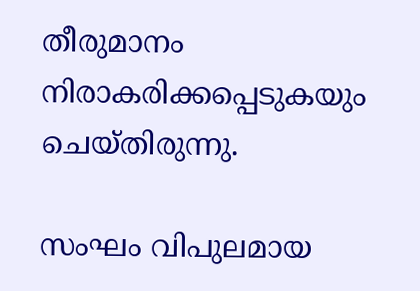തീരുമാനം നിരാകരിക്കപ്പെടുകയും ചെയ്തിരുന്നു.

സംഘം വിപുലമായ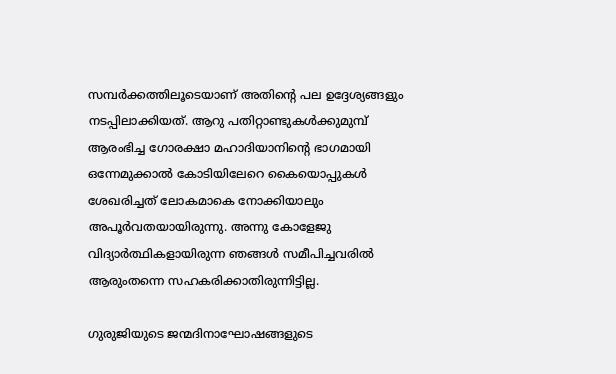സമ്പര്‍ക്കത്തിലൂടെയാണ് അതിന്റെ പല ഉദ്ദേശ്യങ്ങളും നടപ്പിലാക്കിയത്. ആറു പതിറ്റാണ്ടുകള്‍ക്കുമുമ്പ് ആരംഭിച്ച ഗോരക്ഷാ മഹാദിയാനിന്റെ ഭാഗമായി ഒന്നേമുക്കാല്‍ കോടിയിലേറെ കൈയൊപ്പുകള്‍ ശേഖരിച്ചത് ലോകമാകെ നോക്കിയാലും അപൂര്‍വതയായിരുന്നു. അന്നു കോളേജു വിദ്യാര്‍ത്ഥികളായിരുന്ന ഞങ്ങള്‍ സമീപിച്ചവരില്‍ ആരുംതന്നെ സഹകരിക്കാതിരുന്നിട്ടില്ല.

ഗുരുജിയുടെ ജന്മദിനാഘോഷങ്ങളുടെ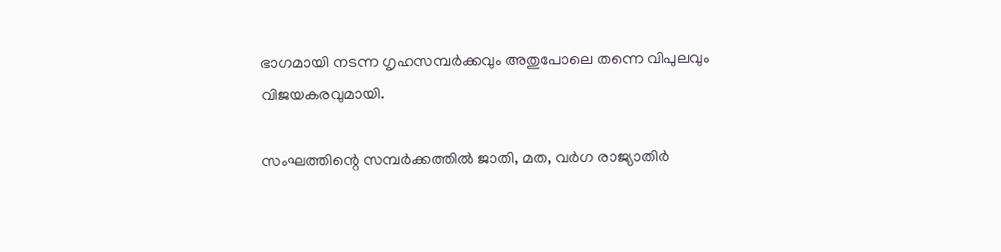ഭാഗമായി നടന്ന ഗൃഹസമ്പര്‍ക്കവും അതുപോലെ തന്നെ വിപുലവും വിജയകരവുമായി.

സംഘത്തിന്റെ സമ്പര്‍ക്കത്തില്‍ ജാതി, മത, വര്‍ഗ രാജ്യാതിര്‍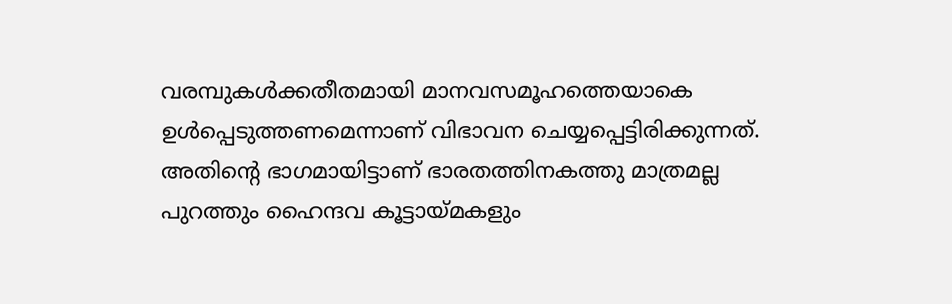വരമ്പുകള്‍ക്കതീതമായി മാനവസമൂഹത്തെയാകെ ഉള്‍പ്പെടുത്തണമെന്നാണ് വിഭാവന ചെയ്യപ്പെട്ടിരിക്കുന്നത്. അതിന്റെ ഭാഗമായിട്ടാണ് ഭാരതത്തിനകത്തു മാത്രമല്ല പുറത്തും ഹൈന്ദവ കൂട്ടായ്‌മകളും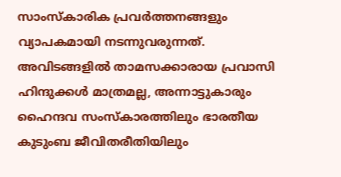സാംസ്‌കാരിക പ്രവര്‍ത്തനങ്ങളും വ്യാപകമായി നടന്നുവരുന്നത്. അവിടങ്ങളില്‍ താമസക്കാരായ പ്രവാസി ഹിന്ദുക്കള്‍ മാത്രമല്ല, അന്നാട്ടുകാരും ഹൈന്ദവ സംസ്‌കാരത്തിലും ഭാരതീയ കുടുംബ ജീവിതരീതിയിലും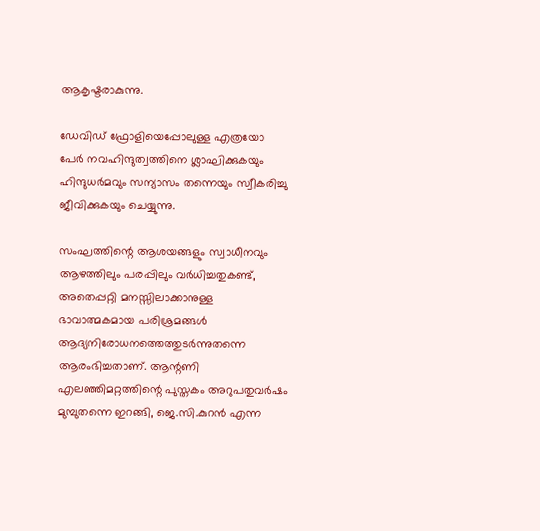ആകൃഷ്ടരാകുന്നു.

ഡേവിഡ് ഫ്രോളിയെപ്പോലുള്ള എത്രയോ പേര്‍ നവഹിന്ദുത്വത്തിനെ ശ്ലാഘിക്കുകയും ഹിന്ദുധര്‍മവും സന്യാസം തന്നെയും സ്വീകരിച്ചു ജീവിക്കുകയും ചെയ്യുന്നു.

സംഘത്തിന്റെ ആശയങ്ങളും സ്വാധീനവും ആഴത്തിലും പരപ്പിലും വര്‍ധിച്ചതുകണ്ട്, അതെപ്പറ്റി മനസ്സിലാക്കാനുള്ള ഭാവാത്മകമായ പരിശ്രമങ്ങള്‍ ആദ്യനിരോധനത്തെത്തുടര്‍ന്നുതന്നെ ആരംഭിച്ചതാണ്. ആന്റണി എലഞ്ഞിമറ്റത്തിന്റെ പുസ്തകം അറുപതുവര്‍ഷം മുമ്പുതന്നെ ഇറങ്ങി, ജെ.സി.കുറന്‍ എന്ന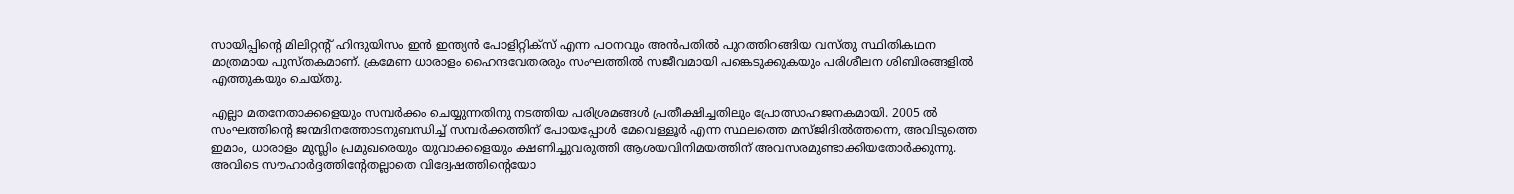സായിപ്പിന്റെ മിലിറ്റന്റ് ഹിന്ദുയിസം ഇന്‍ ഇന്ത്യന്‍ പോളിറ്റിക്‌സ് എന്ന പഠനവും അന്‍പതില്‍ പുറത്തിറങ്ങിയ വസ്തു സ്ഥിതികഥന മാത്രമായ പുസ്തകമാണ്. ക്രമേണ ധാരാളം ഹൈന്ദവേതരരും സംഘത്തില്‍ സജീവമായി പങ്കെടുക്കുകയും പരിശീലന ശിബിരങ്ങളില്‍ എത്തുകയും ചെയ്തു.

എല്ലാ മതനേതാക്കളെയും സമ്പര്‍ക്കം ചെയ്യുന്നതിനു നടത്തിയ പരിശ്രമങ്ങള്‍ പ്രതീക്ഷിച്ചതിലും പ്രോത്സാഹജനകമായി. 2005 ല്‍ സംഘത്തിന്റെ ജന്മദിനത്തോടനുബന്ധിച്ച് സമ്പര്‍ക്കത്തിന് പോയപ്പോള്‍ മേവെള്ളൂര്‍ എന്ന സ്ഥലത്തെ മസ്ജിദില്‍ത്തന്നെ, അവിടുത്തെ ഇമാം, ധാരാളം മുസ്ലിം പ്രമുഖരെയും യുവാക്കളെയും ക്ഷണിച്ചുവരുത്തി ആശയവിനിമയത്തിന് അവസരമുണ്ടാക്കിയതോര്‍ക്കുന്നു. അവിടെ സൗഹാര്‍ദ്ദത്തിന്റേതല്ലാതെ വിദ്വേഷത്തിന്റെയോ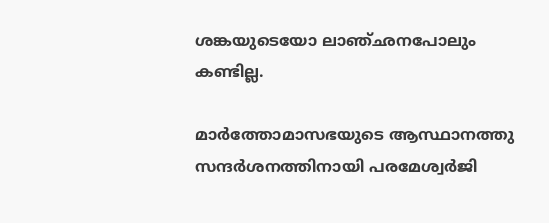ശങ്കയുടെയോ ലാഞ്ഛനപോലും കണ്ടില്ല.

മാര്‍ത്തോമാസഭയുടെ ആസ്ഥാനത്തു സന്ദര്‍ശനത്തിനായി പരമേശ്വര്‍ജി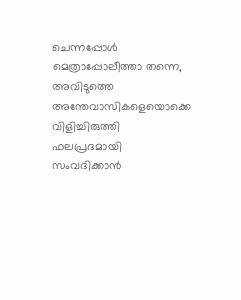ചെന്നപ്പോള്‍ മെത്രാപ്പോലീത്താ തന്നെ, അവിടുത്തെ അന്തേവാസികളെയൊക്കെ വിളിച്ചിരുത്തി ഫലപ്രദമായി സംവദിക്കാന്‍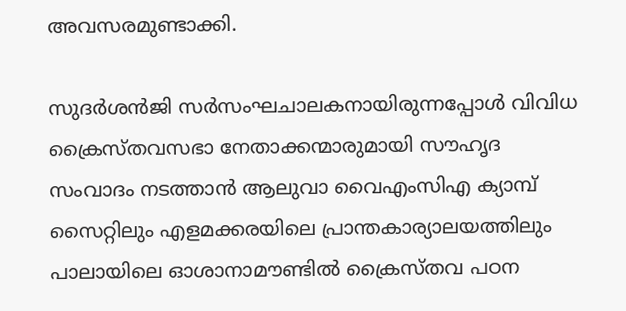അവസരമുണ്ടാക്കി.

സുദര്‍ശന്‍ജി സര്‍സംഘചാലകനായിരുന്നപ്പോള്‍ വിവിധ ക്രൈസ്തവസഭാ നേതാക്കന്മാരുമായി സൗഹൃദ സംവാദം നടത്താന്‍ ആലുവാ വൈഎംസിഎ ക്യാമ്പ് സൈറ്റിലും എളമക്കരയിലെ പ്രാന്തകാര്യാലയത്തിലും പാലായിലെ ഓശാനാമൗണ്ടില്‍ ക്രൈസ്തവ പഠന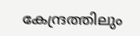കേന്ദ്രത്തിലും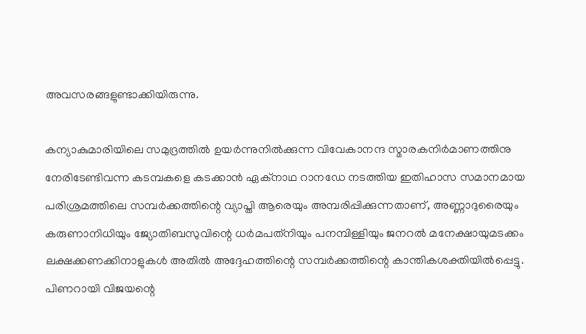അവസരങ്ങളുണ്ടാക്കിയിരുന്നു.

കന്യാകുമാരിയിലെ സമുദ്രത്തില്‍ ഉയര്‍ന്നുനില്‍ക്കുന്ന വിവേകാനന്ദ സ്മാരകനിര്‍മാണത്തിനു നേരിടേണ്ടിവന്ന കടമ്പകളെ കടക്കാന്‍ ഏക്‌നാഥ റാനഡേ നടത്തിയ ഇതിഹാസ സമാനമായ പരിശ്രമത്തിലെ സമ്പര്‍ക്കത്തിന്റെ വ്യാപ്തി ആരെയും അമ്പരിപ്പിക്കുന്നതാണ്, അണ്ണാദുരൈയും കരുണാനിധിയും ജ്യോതിബസുവിന്റെ ധര്‍മപത്‌നിയും പനമ്പിള്ളിയും ജനറല്‍ മനേക്ഷായുമടക്കം ലക്ഷക്കണക്കിനാളുകള്‍ അതില്‍ അദ്ദേഹത്തിന്റെ സമ്പര്‍ക്കത്തിന്റെ കാന്തികശക്തിയില്‍പ്പെട്ടു. പിണറായി വിജയന്റെ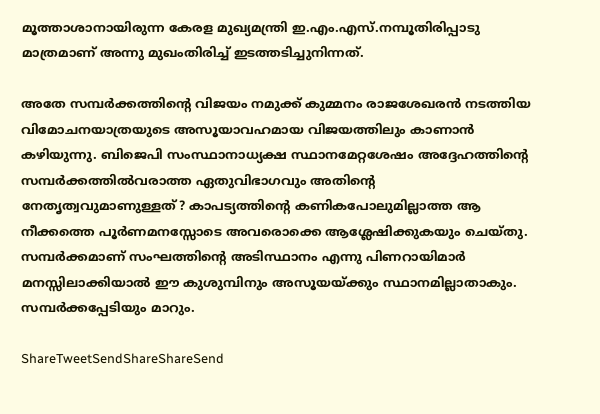മൂത്താശാനായിരുന്ന കേരള മുഖ്യമന്ത്രി ഇ.എം.എസ്.നമ്പൂതിരിപ്പാടു മാത്രമാണ് അന്നു മുഖംതിരിച്ച് ഇടത്തടിച്ചുനിന്നത്.

അതേ സമ്പര്‍ക്കത്തിന്റെ വിജയം നമുക്ക് കുമ്മനം രാജശേഖരന്‍ നടത്തിയ വിമോചനയാത്രയുടെ അസൂയാവഹമായ വിജയത്തിലും കാണാന്‍ കഴിയുന്നു. ബിജെപി സംസ്ഥാനാധ്യക്ഷ സ്ഥാനമേറ്റശേഷം അദ്ദേഹത്തിന്റെ സമ്പര്‍ക്കത്തില്‍വരാത്ത ഏതുവിഭാഗവും അതിന്റെ നേതൃത്വവുമാണുള്ളത്? കാപട്യത്തിന്റെ കണികപോലുമില്ലാത്ത ആ നീക്കത്തെ പൂര്‍ണമനസ്സോടെ അവരൊക്കെ ആശ്ലേഷിക്കുകയും ചെയ്തു. സമ്പര്‍ക്കമാണ് സംഘത്തിന്റെ അടിസ്ഥാനം എന്നു പിണറായിമാര്‍ മനസ്സിലാക്കിയാല്‍ ഈ കുശുമ്പിനും അസൂയയ്‌ക്കും സ്ഥാനമില്ലാതാകും. സമ്പര്‍ക്കപ്പേടിയും മാറും.

ShareTweetSendShareShareSend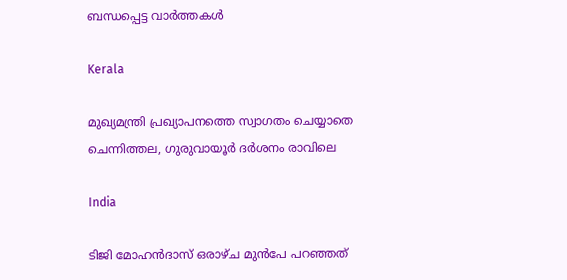ബന്ധപ്പെട്ട വാര്‍ത്തകള്‍

Kerala

മുഖ്യമന്ത്രി പ്രഖ്യാപനത്തെ സ്വാഗതം ചെയ്യാതെ ചെന്നിത്തല, ഗുരുവായൂര്‍ ദര്‍ശനം രാവിലെ

India

ടിജി മോഹന്‍ദാസ് ഒരാഴ്ച മുന്‍പേ പറഞ്ഞത്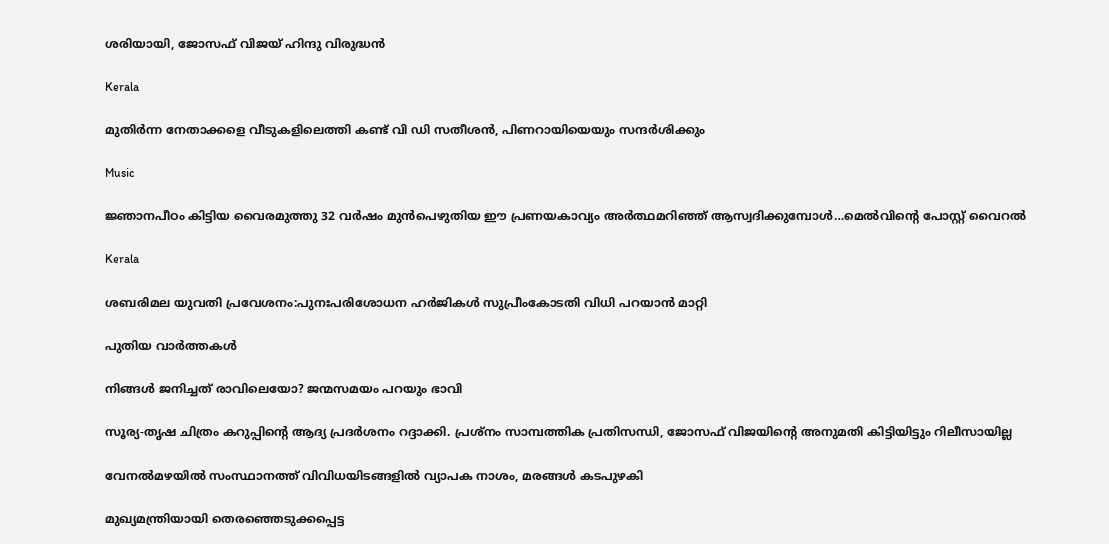ശരിയായി, ജോസഫ് വിജയ് ഹിന്ദു വിരുദ്ധന്‍

Kerala

മുതിര്‍ന്ന നേതാക്കളെ വീടുകളിലെത്തി കണ്ട് വി ഡി സതീശന്‍, പിണറായിയെയും സന്ദര്‍ശിക്കും

Music

ജ്ഞാനപീഠം കിട്ടിയ വൈരമുത്തു 32 വര്‍ഷം മുന്‍പെഴുതിയ ഈ പ്രണയകാവ്യം അര്‍ത്ഥമറിഞ്ഞ് ആസ്വദിക്കുമ്പോള്‍…മെല്‍വിന്റെ പോസ്റ്റ് വൈറല്‍

Kerala

ശബരിമല യുവതി പ്രവേശനം:പുനഃപരിശോധന ഹര്‍ജികള്‍ സുപ്രീംകോടതി വിധി പറയാന്‍ മാറ്റി

പുതിയ വാര്‍ത്തകള്‍

നിങ്ങൾ ജനിച്ചത് രാവിലെയോ? ജന്മസമയം പറയും ഭാവി

സൂര്യ-തൃഷ ചിത്രം കറുപ്പിന്റെ ആദ്യ പ്രദർശനം റദ്ദാക്കി. പ്രശ്നം സാമ്പത്തിക പ്രതിസന്ധി, ജോസഫ് വിജയിന്റെ അനുമതി കിട്ടിയിട്ടും റിലീസായില്ല

വേനല്‍മഴയില്‍ സംസ്ഥാനത്ത് വിവിധയിടങ്ങളില്‍ വ്യാപക നാശം, മരങ്ങള്‍ കടപുഴകി

മുഖ്യമന്ത്രിയായി തെരഞ്ഞെടുക്കപ്പെട്ട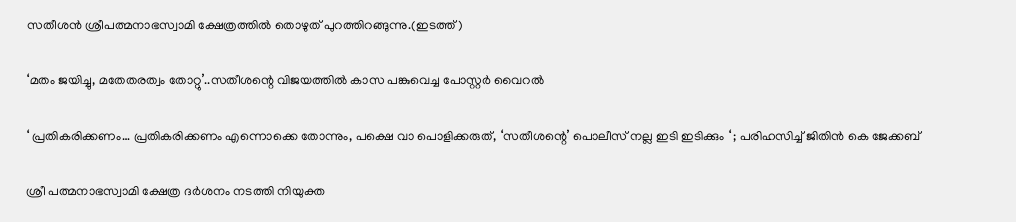സതീശന്‍ ശ്രീപത്മനാഭസ്വാമി ക്ഷേത്രത്തില്‍ തൊഴുത് പുറത്തിറങ്ങുന്നു.(ഇടത്ത്)

‘മതം ജയിച്ചു, മതേതരത്വം തോറ്റു’..സതീശന്റെ വിജയത്തില്‍ കാസ പങ്കുവെച്ച പോസ്റ്റര്‍ വൈറല്‍

‘ പ്രതികരിക്കണം… പ്രതികരിക്കണം എന്നൊക്കെ തോന്നും, പക്ഷെ വാ പൊളിക്കരുത്, ‘സതീശന്റെ’ പൊലീസ് നല്ല ഇടി ഇടിക്കും ‘ ; പരിഹസിച്ച് ജിതിൻ കെ ജേക്കബ്

ശ്രീ പത്മനാഭസ്വാമി ക്ഷേത്ര ദര്‍ശനം നടത്തി നിയുക്ത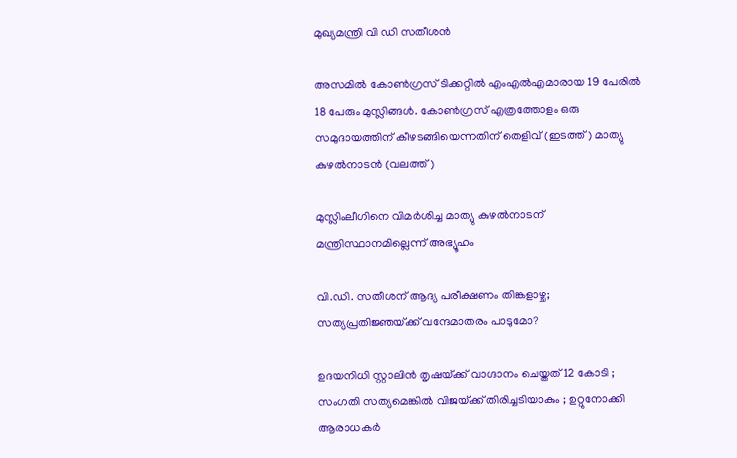മുഖ്യമന്ത്രി വി ഡി സതീശന്‍

അസമില്‍ കോണ്‍ഗ്രസ് ടിക്കറ്റില്‍ എംഎല്‍എമാരായ 19 പേരില്‍ 18 പേരും മുസ്ലിങ്ങള്‍. കോണ്‍ഗ്രസ് എത്രത്തോളം ഒരു സമുദായത്തിന് കീഴടങ്ങിയെന്നതിന് തെളിവ് (ഇടത്ത്) മാത്യു കുഴല്‍നാടന്‍ (വലത്ത്)

മുസ്ലിംലീഗിനെ വിമര്‍ശിച്ച മാത്യു കുഴല്‍നാടന് മന്ത്രിസ്ഥാനമില്ലെന്ന് അഭ്യൂഹം

വി.ഡി. സതീശന് ആദ്യ പരീക്ഷണം തിങ്കളാഴ്ച; സത്യപ്രതിജ്ഞയ്‌ക്ക് വന്ദേമാതരം പാടുമോ?

ഉദയനിധി സ്റ്റാലിൻ തൃഷയ്‌ക്ക് വാഗ്ദാനം ചെയ്തത് 12 കോടി ; സംഗതി സത്യമെങ്കിൽ വിജയ്‌ക്ക് തിരിച്ചടിയാകും ; ഉറ്റുനോക്കി ആരാധകർ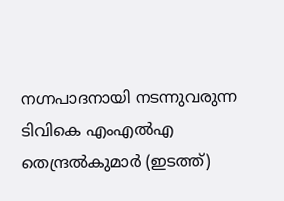നഗ്നപാദനായി നടന്നുവരുന്ന ടിവികെ എംഎല്‍എ തെന്ദ്രല്‍കുമാര്‍ (ഇടത്ത്)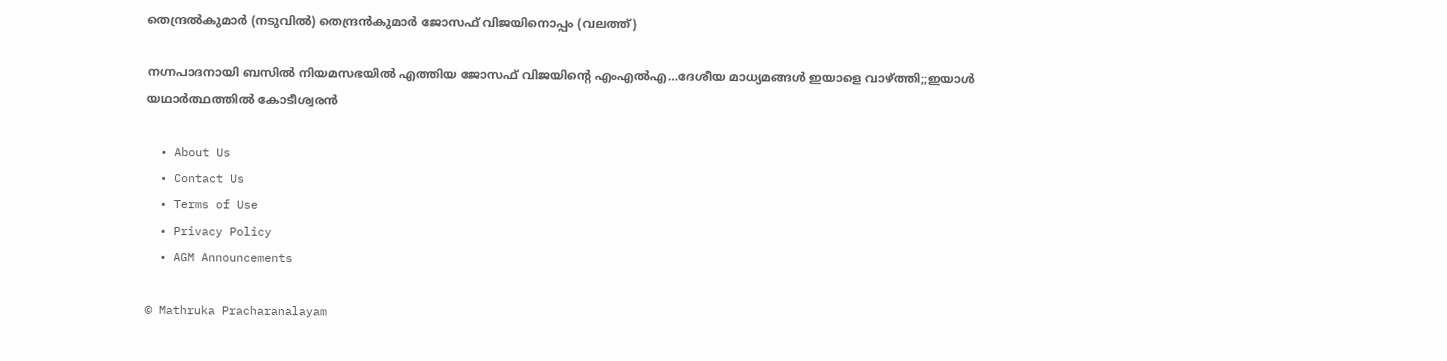തെന്ദ്രല്‍കുമാര്‍ (നടുവില്‍) തെന്ദ്രന്‍കുമാര്‍ ജോസഫ് വിജയിനൊപ്പം (വലത്ത്)

നഗ്നപാദനായി ബസില്‍ നിയമസഭയില്‍ എത്തിയ ജോസഫ് വിജയിന്റെ എംഎല്‍എ…ദേശീയ മാധ്യമങ്ങള്‍ ഇയാളെ വാഴ്‌ത്തി;;ഇയാള്‍ യഥാര്‍ത്ഥത്തില്‍ കോടീശ്വരന്‍

  • About Us
  • Contact Us
  • Terms of Use
  • Privacy Policy
  • AGM Announcements

© Mathruka Pracharanalayam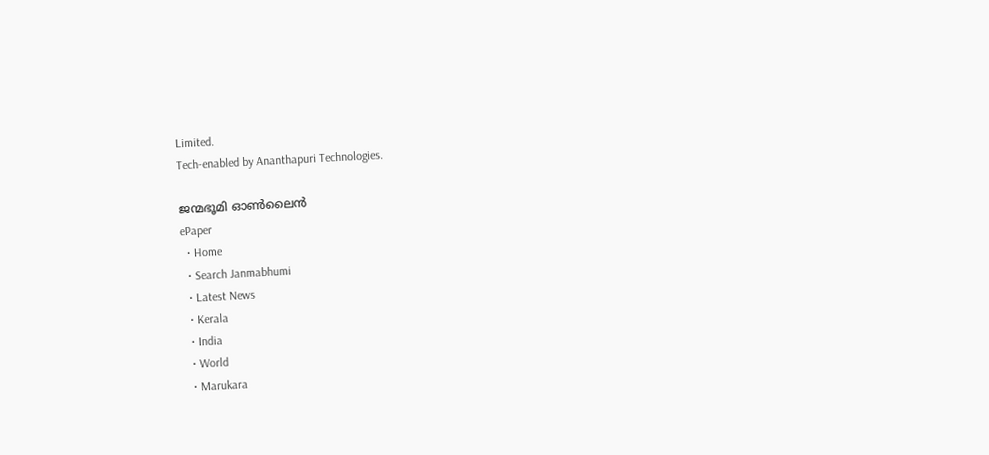Limited.
Tech-enabled by Ananthapuri Technologies.

ജന്മഭൂമി ഓണ്‍ലൈന്‍
ePaper
  • Home
  • Search Janmabhumi
  • Latest News
  • Kerala
  • India
  • World
  • Marukara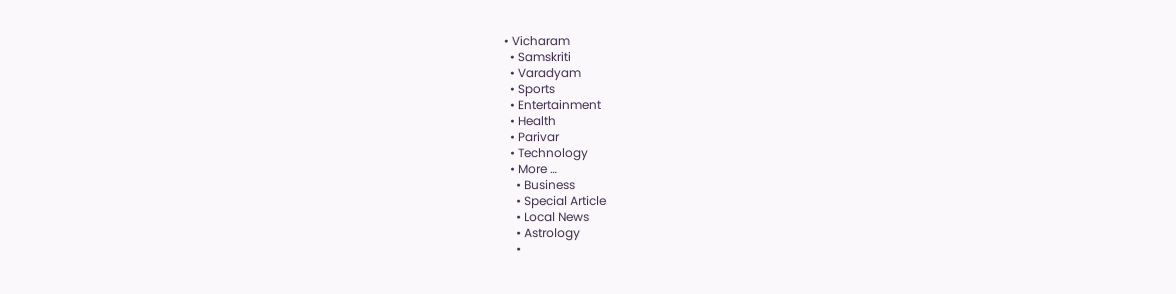• Vicharam
  • Samskriti
  • Varadyam
  • Sports
  • Entertainment
  • Health
  • Parivar
  • Technology
  • More …
    • Business
    • Special Article
    • Local News
    • Astrology
    •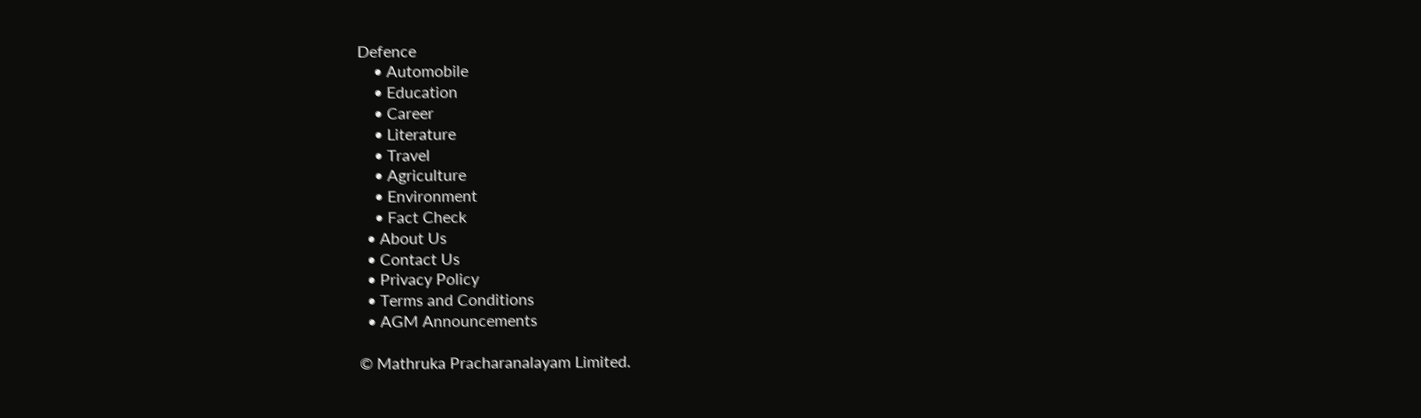Defence
    • Automobile
    • Education
    • Career
    • Literature
    • Travel
    • Agriculture
    • Environment
    • Fact Check
  • About Us
  • Contact Us
  • Privacy Policy
  • Terms and Conditions
  • AGM Announcements

© Mathruka Pracharanalayam Limited.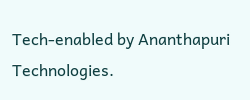Tech-enabled by Ananthapuri Technologies.